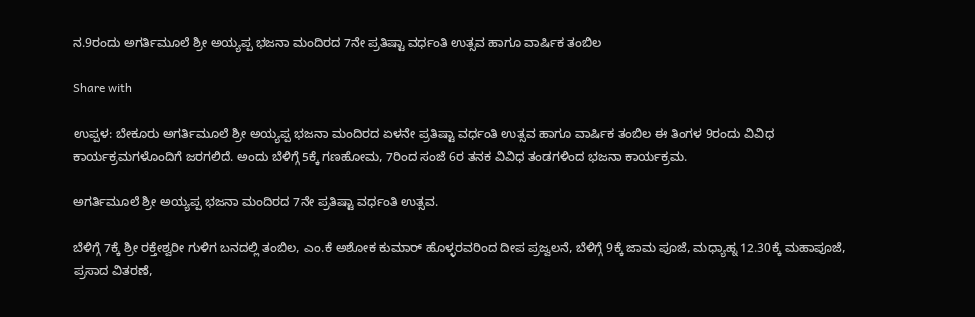ನ.9ರಂದು ಅಗರ್ತಿಮೂಲೆ ಶ್ರೀ ಅಯ್ಯಪ್ಪ ಭಜನಾ ಮಂದಿರದ 7ನೇ ಪ್ರತಿಷ್ಟಾ ವರ್ಧಂತಿ ಉತ್ಸವ ಹಾಗೂ ವಾರ್ಷಿಕ ತಂಬಿಲ

Share with

ಉಪ್ಪಳ: ಬೇಕೂರು ಅಗರ್ತಿಮೂಲೆ ಶ್ರೀ ಅಯ್ಯಪ್ಪ ಭಜನಾ ಮಂದಿರದ ಏಳನೇ ಪ್ರತಿಷ್ಟಾ ವರ್ಧಂತಿ ಉತ್ಸವ ಹಾಗೂ ವಾರ್ಷಿಕ ತಂಬಿಲ ಈ ತಿಂಗಳ 9ರಂದು ವಿವಿಧ ಕಾರ್ಯಕ್ರಮಗಳೊಂದಿಗೆ ಜರಗಲಿದೆ. ಅಂದು ಬೆಳಿಗ್ಗೆ 5ಕ್ಕೆ ಗಣಹೋಮ, 7ರಿಂದ ಸಂಜೆ 6ರ ತನಕ ವಿವಿಧ ತಂಡಗಳಿಂದ ಭಜನಾ ಕಾರ್ಯಕ್ರಮ.

ಅಗರ್ತಿಮೂಲೆ ಶ್ರೀ ಅಯ್ಯಪ್ಪ ಭಜನಾ ಮಂದಿರದ 7ನೇ ಪ್ರತಿಷ್ಟಾ ವರ್ಧಂತಿ ಉತ್ಸವ.

ಬೆಳಿಗ್ಗೆ 7ಕ್ಕೆ ಶ್ರೀ ರಕ್ತೇಶ್ವರೀ ಗುಳಿಗ ಬನದಲ್ಲಿ ತಂಬಿಲ, ಎಂ.ಕೆ ಅಶೋಕ ಕುಮಾರ್ ಹೊಳ್ಳರವರಿಂದ ದೀಪ ಪ್ರಜ್ವಲನೆ, ಬೆಳಿಗ್ಗೆ 9ಕ್ಕೆ ಜಾಮ ಪೂಜೆ, ಮಧ್ಯಾಹ್ನ 12.30ಕ್ಕೆ ಮಹಾಪೂಜೆ, ಪ್ರಸಾದ ವಿತರಣೆ,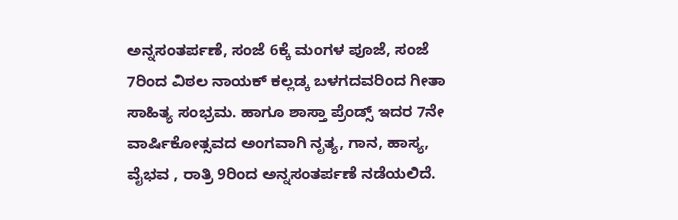ಅನ್ನಸಂತರ್ಪಣೆ, ಸಂಜೆ 6ಕ್ಕೆ ಮಂಗಳ ಪೂಜೆ, ಸಂಜೆ 7ರಿಂದ ವಿಠಲ ನಾಯಕ್ ಕಲ್ಲಡ್ಕ ಬಳಗದವರಿಂದ ಗೀತಾ ಸಾಹಿತ್ಯ ಸಂಭ್ರಮ. ಹಾಗೂ ಶಾಸ್ತಾ ಪ್ರೆಂಡ್ಸ್ ಇದರ 7ನೇ ವಾರ್ಷಿಕೋತ್ಸವದ ಅಂಗವಾಗಿ ನೃತ್ಯ, ಗಾನ, ಹಾಸ್ಯ, ವೈಭವ , ರಾತ್ರಿ 9ರಿಂದ ಅನ್ನಸಂತರ್ಪಣೆ ನಡೆಯಲಿದೆ.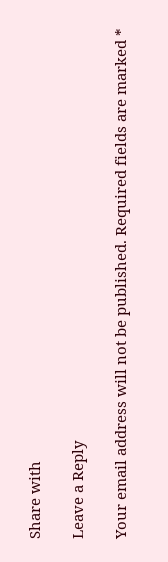Share with

Leave a Reply

Your email address will not be published. Required fields are marked *